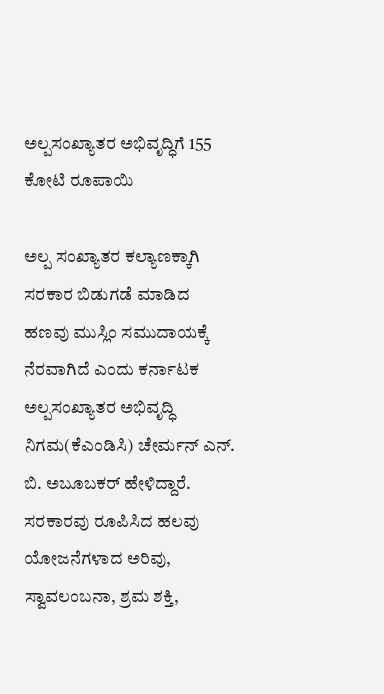ಅಲ್ಪಸಂಖ್ಯಾತರ ಅಭಿವೃದ್ಧಿಗೆ 155 ಕೋಟಿ ರೂಪಾಯಿ

ಅಲ್ಪ ಸಂಖ್ಯಾತರ ಕಲ್ಯಾಣಕ್ಕಾಗಿ ಸರಕಾರ ಬಿಡುಗಡೆ ಮಾಡಿದ ಹಣವು ಮುಸ್ಲಿಂ ಸಮುದಾಯಕ್ಕೆ ನೆರವಾಗಿದೆ ಎಂದು ಕರ್ನಾಟಕ ಅಲ್ಪಸಂಖ್ಯಾತರ ಅಭಿವೃದ್ಧಿ ನಿಗಮ(ಕೆಎಂಡಿಸಿ) ಚೇರ್ಮನ್ ಎನ್. ಬಿ. ಅಬೂಬಕರ್ ಹೇಳಿದ್ದಾರೆ. ಸರಕಾರವು ರೂಪಿಸಿದ ಹಲವು ಯೋಜನೆಗಳಾದ ಅರಿವು, ಸ್ವಾವಲಂಬನಾ, ಶ್ರಮ ಶಕ್ತಿ,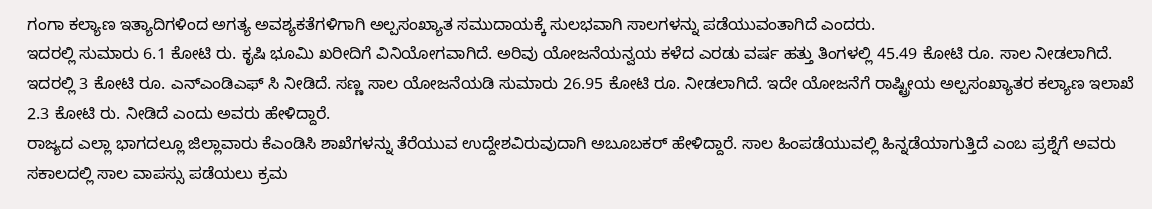ಗಂಗಾ ಕಲ್ಯಾಣ ಇತ್ಯಾದಿಗಳಿಂದ ಅಗತ್ಯ ಅವಶ್ಯಕತೆಗಳಿಗಾಗಿ ಅಲ್ಪಸಂಖ್ಯಾತ ಸಮುದಾಯಕ್ಕೆ ಸುಲಭವಾಗಿ ಸಾಲಗಳನ್ನು ಪಡೆಯುವಂತಾಗಿದೆ ಎಂದರು.
ಇದರಲ್ಲಿ ಸುಮಾರು 6.1 ಕೋಟಿ ರು. ಕೃಷಿ ಭೂಮಿ ಖರೀದಿಗೆ ವಿನಿಯೋಗವಾಗಿದೆ. ಅರಿವು ಯೋಜನೆಯನ್ವಯ ಕಳೆದ ಎರಡು ವರ್ಷ ಹತ್ತು ತಿಂಗಳಲ್ಲಿ 45.49 ಕೋಟಿ ರೂ. ಸಾಲ ನೀಡಲಾಗಿದೆ. ಇದರಲ್ಲಿ 3 ಕೋಟಿ ರೂ. ಎನ್ಎಂಡಿಎಫ್ ಸಿ ನೀಡಿದೆ. ಸಣ್ಣ ಸಾಲ ಯೋಜನೆಯಡಿ ಸುಮಾರು 26.95 ಕೋಟಿ ರೂ. ನೀಡಲಾಗಿದೆ. ಇದೇ ಯೋಜನೆಗೆ ರಾಷ್ಟ್ರೀಯ ಅಲ್ಪಸಂಖ್ಯಾತರ ಕಲ್ಯಾಣ ಇಲಾಖೆ 2.3 ಕೋಟಿ ರು. ನೀಡಿದೆ ಎಂದು ಅವರು ಹೇಳಿದ್ದಾರೆ.
ರಾಜ್ಯದ ಎಲ್ಲಾ ಭಾಗದಲ್ಲೂ ಜಿಲ್ಲಾವಾರು ಕೆಎಂಡಿಸಿ ಶಾಖೆಗಳನ್ನು ತೆರೆಯುವ ಉದ್ದೇಶವಿರುವುದಾಗಿ ಅಬೂಬಕರ್ ಹೇಳಿದ್ದಾರೆ. ಸಾಲ ಹಿಂಪಡೆಯುವಲ್ಲಿ ಹಿನ್ನಡೆಯಾಗುತ್ತಿದೆ ಎಂಬ ಪ್ರಶ್ನೆಗೆ ಅವರು ಸಕಾಲದಲ್ಲಿ ಸಾಲ ವಾಪಸ್ಸು ಪಡೆಯಲು ಕ್ರಮ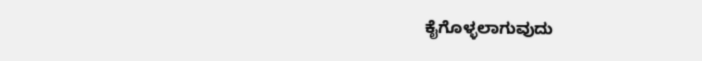ಕೈಗೊಳ್ಳಲಾಗುವುದು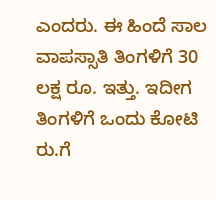ಎಂದರು. ಈ ಹಿಂದೆ ಸಾಲ ವಾಪಸ್ಸಾತಿ ತಿಂಗಳಿಗೆ 30 ಲಕ್ಷ ರೂ. ಇತ್ತು. ಇದೀಗ ತಿಂಗಳಿಗೆ ಒಂದು ಕೋಟಿ ರು.ಗೆ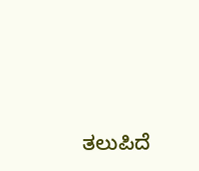ತಲುಪಿದೆ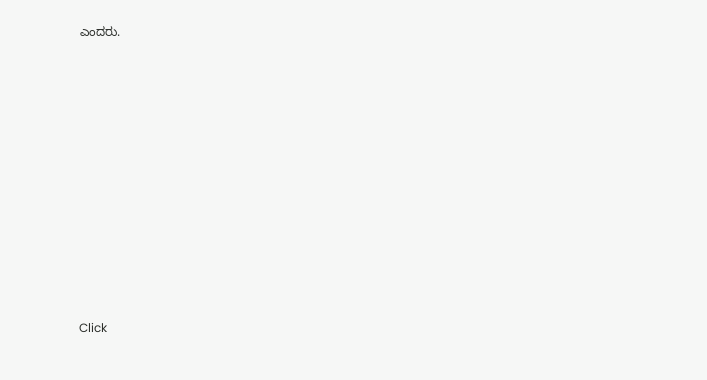ಎಂದರು.












Click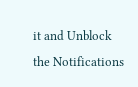it and Unblock the Notifications